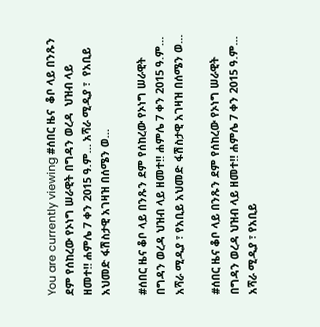You are currently viewing #ሰበር ዜና  ቆቦ ላይ በንጹን ደም የሰከረው የኦነግ ሠራዊት በግዳን ወረዳ  ህዝብ ላይ ዘመተ‼ ሐምሌ 7 ቀን 2015 ዓ.ም… አሻራ ሚዲያ ፣  የአቢይ አህመድ ፋሽስታዊ አገዛዝ በሰሜን ወ…

#ሰበር ዜና ቆቦ ላይ በንጹን ደም የሰከረው የኦነግ ሠራዊት በግዳን ወረዳ ህዝብ ላይ ዘመተ‼ ሐምሌ 7 ቀን 2015 ዓ.ም… አሻራ ሚዲያ ፣ የአቢይ አህመድ ፋሽስታዊ አገዛዝ በሰሜን ወ…

#ሰበር ዜና ቆቦ ላይ በንጹን ደም የሰከረው የኦነግ ሠራዊት በግዳን ወረዳ ህዝብ ላይ ዘመተ‼ ሐምሌ 7 ቀን 2015 ዓ.ም… አሻራ ሚዲያ ፣ የአቢይ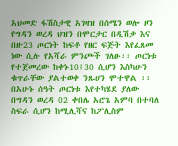አህመድ ፋሽስታዊ አገዛዝ በሰሜን ወሎ ዞን የግዳን ወረዳ ህዝን በሞርታር በዲሽቃ እና በዙ23 ጦርነት ከፍቶ የዘር ፍጅት እየፈጸመ ነው ሲሉ የአሻራ ምንጮች ገለፁ፡፡ ጦርነቱ የተጀመረው ከቀኑ10፤30 ሲሆን እስካሁን ቁጥራቸው ያልተወቀ ንጹሀን ሞተዋል ፡፡ በአሁኑ ሰዓት ጦርነቱ እየተካሄደ ያለው በግዳን ወረዳ 02 ቀበሌ አሮጌ አምባ በተባለ ስፍራ ሲሆን ከሚሊሻና ከፖሊስም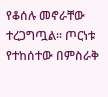የቆሰሉ መኖራቸው ተረጋግጧል፡፡ ጦርነቱ የተከሰተው በምስራቅ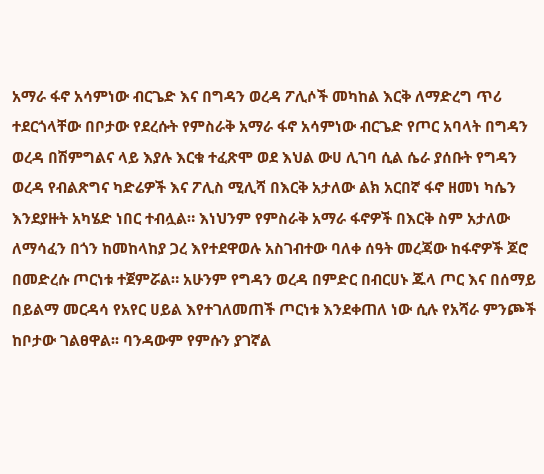አማራ ፋኖ አሳምነው ብርጌድ እና በግዳን ወረዳ ፖሊሶች መካከል እርቅ ለማድረግ ጥሪ ተደርጎላቸው በቦታው የደረሱት የምስራቅ አማራ ፋኖ አሳምነው ብርጌድ የጦር አባላት በግዳን ወረዳ በሽምግልና ላይ እያሉ እርቁ ተፈጽሞ ወደ እህል ውሀ ሊገባ ሲል ሴራ ያሰቡት የግዳን ወረዳ የብልጽግና ካድሬዎች እና ፖሊስ ሚሊሻ በእርቅ አታለው ልክ አርበኛ ፋኖ ዘመነ ካሴን እንደያዙት አካሄድ ነበር ተብሏል። እነህንም የምስራቅ አማራ ፋኖዎች በእርቅ ስም አታለው ለማሳፈን በጎን ከመከላከያ ጋረ እየተደዋወሉ አስገብተው ባለቀ ሰዓት መረጃው ከፋኖዎች ጆሮ በመድረሱ ጦርነቱ ተጀምሯል። አሁንም የግዳን ወረዳ በምድር በብርሀኑ ጁላ ጦር እና በሰማይ በይልማ መርዳሳ የአየር ሀይል እየተገለመጠች ጦርነቱ እንደቀጠለ ነው ሲሉ የአሻራ ምንጮች ከቦታው ገልፀዋል፡፡ ባንዳውም የምሱን ያገኛል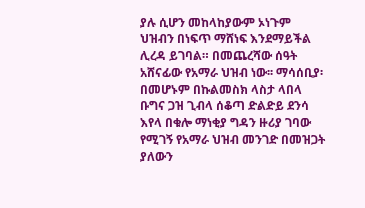ያሉ ሲሆን መከላከያውም ኦነጉም ህዝብን በነፍጥ ማሸነፍ እንደማይችል ሊረዳ ይገባል። በመጨረሻው ሰዓት አሸናፊው የአማራ ህዝብ ነው፡፡ ማሳሰቢያ፡ በመሆኑም በኩልመስክ ላስታ ላበላ ቡግና ጋዝ ጊብላ ሰቆጣ ድልድይ ደንሳ እየላ በቁሎ ማነቂያ ግዳን ዙሪያ ገባው የሚገኝ የአማራ ህዝብ መንገድ በመዝጋት ያለውን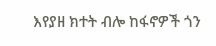እየያዘ ክተት ብሎ ከፋኖዎች ጎን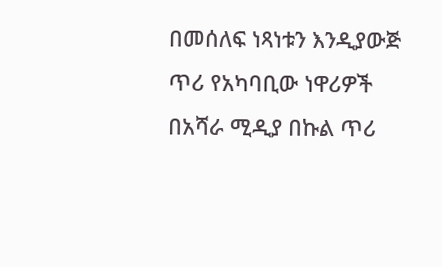በመሰለፍ ነጻነቱን እንዲያውጅ ጥሪ የአካባቢው ነዋሪዎች በአሻራ ሚዲያ በኩል ጥሪ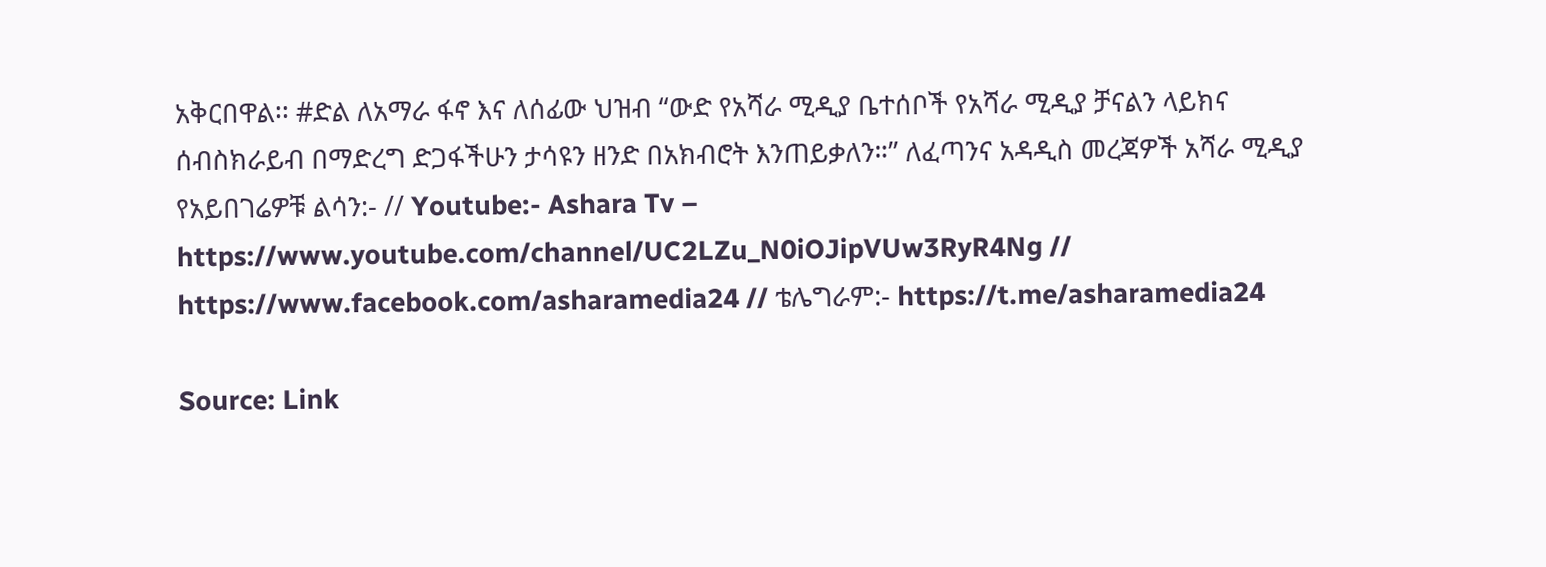አቅርበዋል፡፡ #ድል ለአማራ ፋኖ እና ለሰፊው ህዝብ “ውድ የአሻራ ሚዲያ ቤተሰቦች የአሻራ ሚዲያ ቻናልን ላይክና ሰብስክራይብ በማድረግ ድጋፋችሁን ታሳዩን ዘንድ በአክብሮት እንጠይቃለን።” ለፈጣንና አዳዲስ መረጃዎች አሻራ ሚዲያ የአይበገሬዎቹ ልሳን:- // Youtube:- Ashara Tv – https://www.youtube.com/channel/UC2LZu_N0iOJipVUw3RyR4Ng // https://www.facebook.com/asharamedia24 // ቴሌግራም:- https://t.me/asharamedia24

Source: Link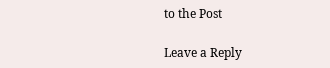to the Post

Leave a Reply